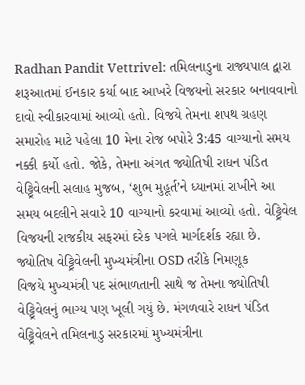Radhan Pandit Vettrivel: તમિલનાડુના રાજ્યપાલ દ્વારા શરૂઆતમાં ઈનકાર કર્યા બાદ આખરે વિજયનો સરકાર બનાવવાનો દાવો સ્વીકારવામાં આવ્યો હતો. વિજયે તેમના શપથ ગ્રહણ સમારોહ માટે પહેલા 10 મેના રોજ બપોરે 3:45 વાગ્યાનો સમય નક્કી કર્યો હતો. જોકે, તેમના અંગત જ્યોતિષી રાધન પંડિત વેટ્ટ્રિવેલની સલાહ મુજબ, ‘શુભ મુહૂર્ત’ને ધ્યાનમાં રાખીને આ સમય બદલીને સવારે 10 વાગ્યાનો કરવામાં આવ્યો હતો. વેટ્ટ્રિવેલ વિજયની રાજકીય સફરમાં દરેક પગલે માર્ગદર્શક રહ્યા છે.
જ્યોતિષ વેટ્ટ્રિવેલની મુખ્યમંત્રીના OSD તરીકે નિમણૂક
વિજયે મુખ્યમંત્રી પદ સંભાળતાની સાથે જ તેમના જ્યોતિષી વેટ્ટ્રિવેલનું ભાગ્ય પણ ખૂલી ગયું છે. મંગળવારે રાધન પંડિત વેટ્ટ્રિવેલને તમિલનાડુ સરકારમાં મુખ્યમંત્રીના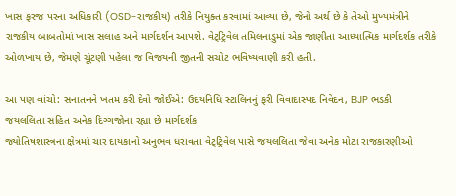ખાસ ફરજ પરના અધિકારી (OSD-રાજકીય) તરીકે નિયુક્ત કરવામાં આવ્યા છે, જેનો અર્થ છે કે તેઓ મુખ્યમંત્રીને રાજકીય બાબતોમાં ખાસ સલાહ અને માર્ગદર્શન આપશે. વેટ્ટ્રિવેલ તમિલનાડુમાં એક જાણીતા આધ્યાત્મિક માર્ગદર્શક તરીકે ઓળખાય છે, જેમણે ચૂંટણી પહેલા જ વિજયની જીતની સચોટ ભવિષ્યવાણી કરી હતી.

આ પણ વાંચો: સનાતનને ખતમ કરી દેવો જોઈએ: ઉદયનિધિ સ્ટાલિનનું ફરી વિવાદાસ્પદ નિવેદન, BJP ભડકી
જયલલિતા સહિત અનેક દિગ્ગજોના રહ્યા છે માર્ગદર્શક
જ્યોતિષશાસ્ત્રના ક્ષેત્રમાં ચાર દાયકાનો અનુભવ ધરાવતા વેટ્ટ્રિવેલ પાસે જયલલિતા જેવા અનેક મોટા રાજકારણીઓ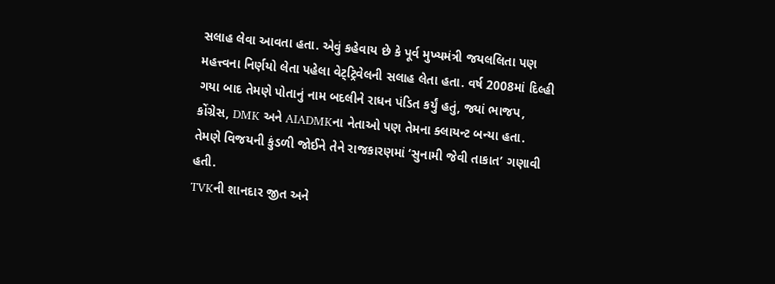સલાહ લેવા આવતા હતા. એવું કહેવાય છે કે પૂર્વ મુખ્યમંત્રી જયલલિતા પણ મહત્ત્વના નિર્ણયો લેતા પહેલા વેટ્ટ્રિવેલની સલાહ લેતા હતા. વર્ષ 2008માં દિલ્હી ગયા બાદ તેમણે પોતાનું નામ બદલીને રાધન પંડિત કર્યું હતું, જ્યાં ભાજપ, કોંગ્રેસ, DMK અને AIADMKના નેતાઓ પણ તેમના ક્લાયન્ટ બન્યા હતા. તેમણે વિજયની કુંડળી જોઈને તેને રાજકારણમાં ‘સુનામી જેવી તાકાત’ ગણાવી હતી.
TVKની શાનદાર જીત અને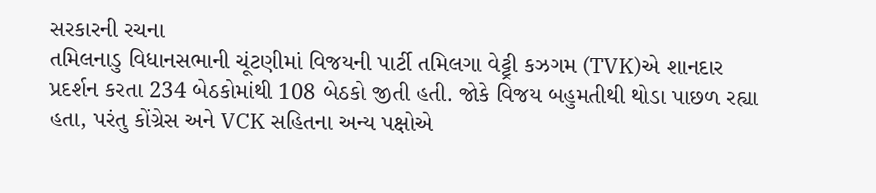સરકારની રચના
તમિલનાડુ વિધાનસભાની ચૂંટણીમાં વિજયની પાર્ટી તમિલગા વેટ્ટ્રી કઝગમ (TVK)એ શાનદાર પ્રદર્શન કરતા 234 બેઠકોમાંથી 108 બેઠકો જીતી હતી. જોકે વિજય બહુમતીથી થોડા પાછળ રહ્યા હતા, પરંતુ કોંગ્રેસ અને VCK સહિતના અન્ય પક્ષોએ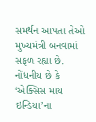સમર્થન આપતા તેઓ મુખ્યમંત્રી બનવામાં સફળ રહ્યા છે. નોંધનીય છે કે ‘એક્સિસ માય ઇન્ડિયા’ના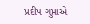પ્રદીપ ગુપ્તાએ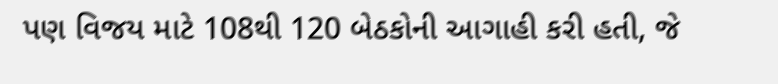પણ વિજય માટે 108થી 120 બેઠકોની આગાહી કરી હતી, જે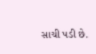સાચી પડી છે.